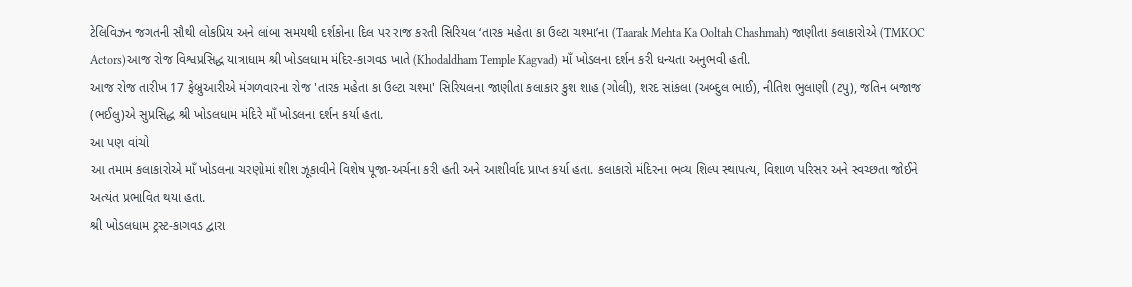ટેલિવિઝન જગતની સૌથી લોકપ્રિય અને લાંબા સમયથી દર્શકોના દિલ પર રાજ કરતી સિરિયલ ‘તારક મહેતા કા ઉલ્ટા ચશ્મા’ના (Taarak Mehta Ka Ooltah Chashmah) જાણીતા કલાકારોએ (TMKOC Actors)આજ રોજ વિશ્વપ્રસિદ્ધ યાત્રાધામ શ્રી ખોડલધામ મંદિર-કાગવડ ખાતે (Khodaldham Temple Kagvad) માઁ ખોડલના દર્શન કરી ધન્યતા અનુભવી હતી.
આજ રોજ તારીખ 17 ફેબ્રુઆરીએ મંગળવારના રોજ 'તારક મહેતા કા ઉલ્ટા ચશ્મા' સિરિયલના જાણીતા કલાકાર કુશ શાહ (ગોલી), શરદ સાંકલા (અબ્દુલ ભાઈ), નીતિશ ભુલાણી (ટપુ), જતિન બજાજ (ભઈલુ)એ સુપ્રસિદ્ધ શ્રી ખોડલધામ મંદિરે માઁ ખોડલના દર્શન કર્યા હતા.
આ પણ વાંચો
આ તમામ કલાકારોએ માઁ ખોડલના ચરણોમાં શીશ ઝૂકાવીને વિશેષ પૂજા-અર્ચના કરી હતી અને આશીર્વાદ પ્રાપ્ત કર્યા હતા. કલાકારો મંદિરના ભવ્ય શિલ્પ સ્થાપત્ય, વિશાળ પરિસર અને સ્વચ્છતા જોઈને અત્યંત પ્રભાવિત થયા હતા.
શ્રી ખોડલધામ ટ્રસ્ટ-કાગવડ દ્વારા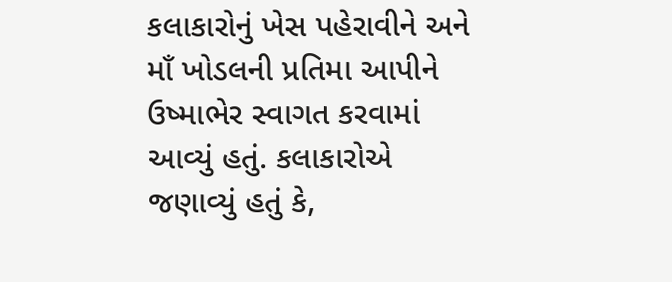કલાકારોનું ખેસ પહેરાવીને અને માઁ ખોડલની પ્રતિમા આપીને ઉષ્માભેર સ્વાગત કરવામાં આવ્યું હતું. કલાકારોએ જણાવ્યું હતું કે,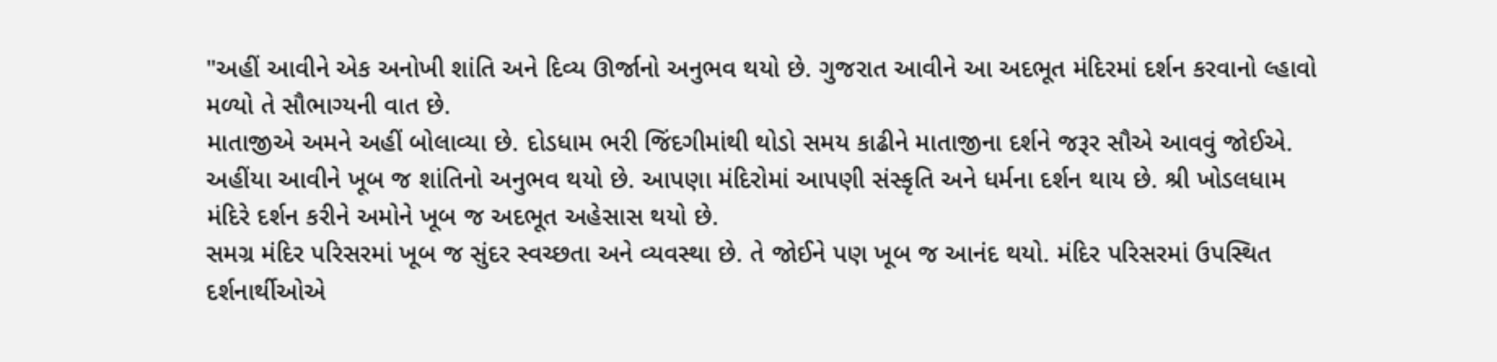"અહીં આવીને એક અનોખી શાંતિ અને દિવ્ય ઊર્જાનો અનુભવ થયો છે. ગુજરાત આવીને આ અદભૂત મંદિરમાં દર્શન કરવાનો લ્હાવો મળ્યો તે સૌભાગ્યની વાત છે.
માતાજીએ અમને અહીં બોલાવ્યા છે. દોડધામ ભરી જિંદગીમાંથી થોડો સમય કાઢીને માતાજીના દર્શને જરૂર સૌએ આવવું જોઈએ. અહીંયા આવીને ખૂબ જ શાંતિનો અનુભવ થયો છે. આપણા મંદિરોમાં આપણી સંસ્કૃતિ અને ધર્મના દર્શન થાય છે. શ્રી ખોડલધામ મંદિરે દર્શન કરીને અમોને ખૂબ જ અદભૂત અહેસાસ થયો છે.
સમગ્ર મંદિર પરિસરમાં ખૂબ જ સુંદર સ્વચ્છતા અને વ્યવસ્થા છે. તે જોઈને પણ ખૂબ જ આનંદ થયો. મંદિર પરિસરમાં ઉપસ્થિત દર્શનાર્થીઓએ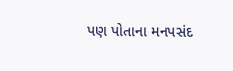પણ પોતાના મનપસંદ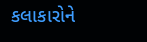કલાકારોને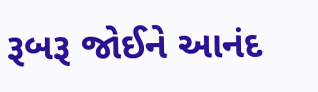રૂબરૂ જોઈને આનંદ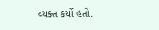વ્યક્ત કર્યો હતો.